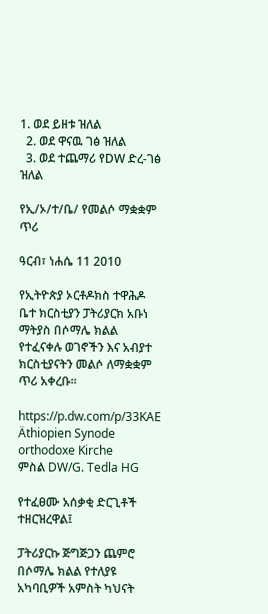1. ወደ ይዘቱ ዝለል
  2. ወደ ዋናዉ ገፅ ዝለል
  3. ወደ ተጨማሪ የDW ድረ-ገፅ ዝለል

የኢ/ኦ/ተ/ቤ/ የመልሶ ማቋቋም ጥሪ

ዓርብ፣ ነሐሴ 11 2010

የኢትዮጵያ ኦርቶዶክስ ተዋሕዶ ቤተ ክርስቲያን ፓትሪያርክ አቡነ ማትያስ በሶማሌ ክልል የተፈናቀሉ ወገኖችን እና አብያተ ክርስቲያናትን መልሶ ለማቋቋም ጥሪ አቀረቡ።

https://p.dw.com/p/33KAE
Äthiopien Synode orthodoxe Kirche
ምስል DW/G. Tedla HG

የተፈፀሙ አሰቃቂ ድርጊቶች ተዘርዝረዋል፤

ፓትሪያርኩ ጅግጅጋን ጨምሮ በሶማሌ ክልል የተለያዩ አካባቢዎች አምስት ካህናት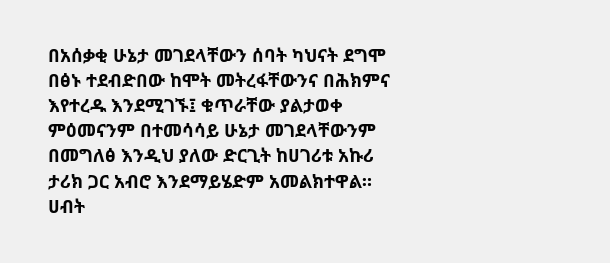በአሰቃቂ ሁኔታ መገደላቸውን ሰባት ካህናት ደግሞ በፅኑ ተደብድበው ከሞት መትረፋቸውንና በሕክምና እየተረዱ እንደሚገኙ፤ ቁጥራቸው ያልታወቀ ምዕመናንም በተመሳሳይ ሁኔታ መገደላቸውንም በመግለፅ እንዲህ ያለው ድርጊት ከሀገሪቱ አኩሪ ታሪክ ጋር አብሮ እንደማይሄድም አመልክተዋል። ሀብት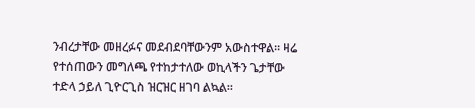ንብረታቸው መዘረፉና መደብደባቸውንም አውስተዋል። ዛሬ የተሰጠውን መግለጫ የተከታተለው ወኪላችን ጌታቸው ተድላ ኃይለ ጊዮርጊስ ዝርዝር ዘገባ ልኳል።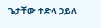ጌታቸው ተድላ ኃይለ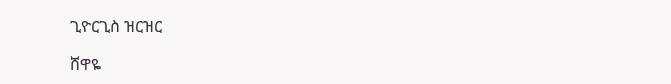ጊዮርጊስ ዝርዝር

ሸዋዬ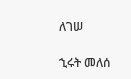ለገሠ

ኂሩት መለሰ